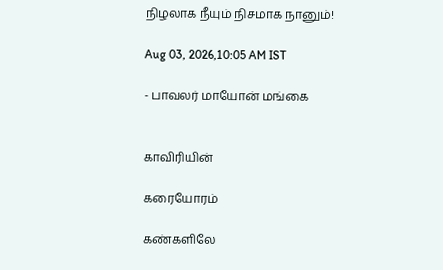நிழலாக நீயும் நிசமாக நானும்!

Aug 03, 2026,10:05 AM IST

- பாவலர் மாயோன் மங்கை


காவிரியின்

கரையோரம்

கண்களிலே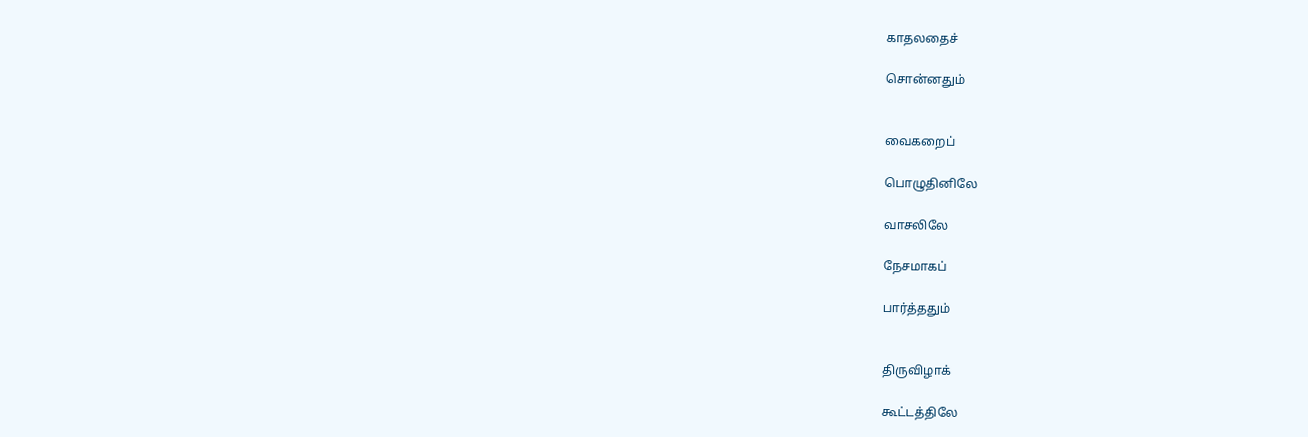காதலதைச்

சொன்னதும்


வைகறைப்

பொழுதினிலே

வாசலிலே

நேசமாகப்

பார்த்ததும்


திருவிழாக்

கூட்டத்திலே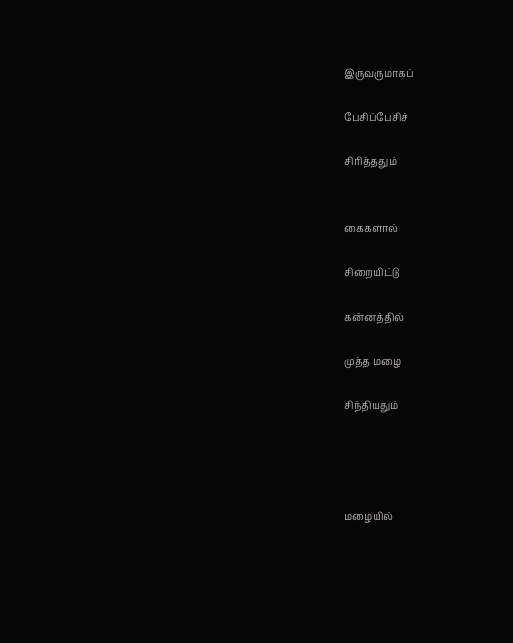இருவருமாகப்

பேசிப்பேசிச்

சிரித்ததும்


கைகளால்

சிறையிட்டு

கன்னத்தில்

முத்த மழை

சிந்தியதும்




மழையில்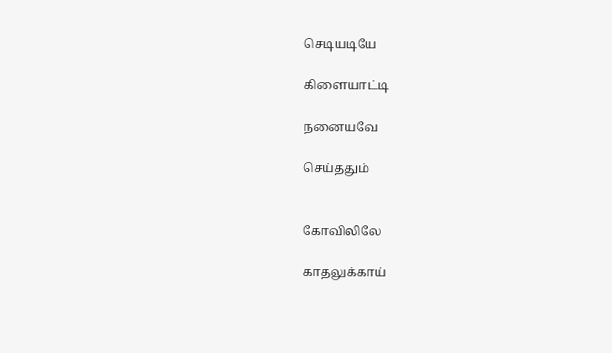செடியடியே

கிளையாட்டி

நனையவே

செய்ததும்


கோவிலிலே

காதலுக்காய்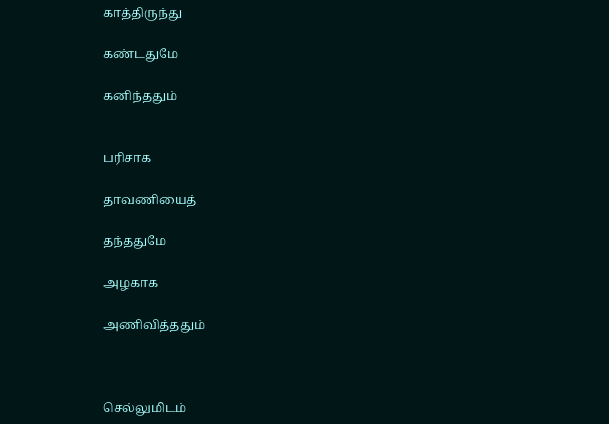காத்திருந்து

கண்டதுமே

கனிந்ததும்


பரிசாக

தாவணியைத்

தந்ததுமே

அழகாக

அணிவித்ததும்



செல்லுமிடம்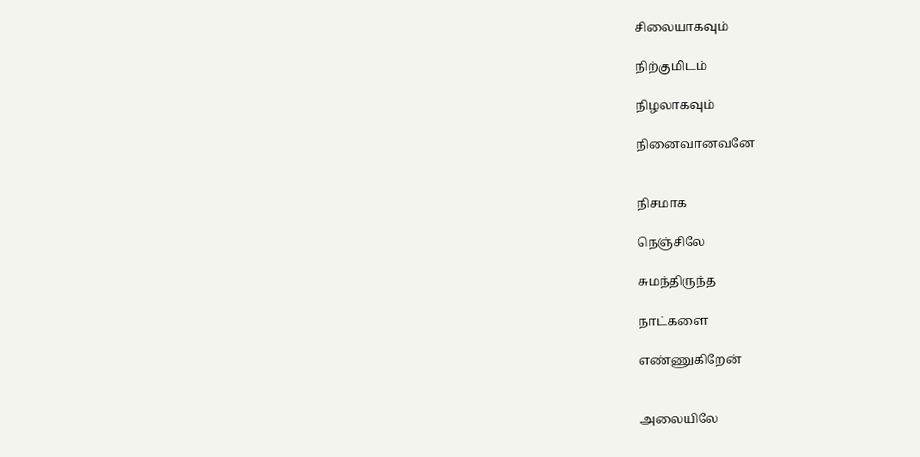சிலையாகவும்

நிற்குமிடம்

நிழலாகவும்

நினைவானவனே


நிசமாக

நெஞ்சிலே

சுமந்திருந்த

நாட்களை

எண்ணுகிறேன்


அலையிலே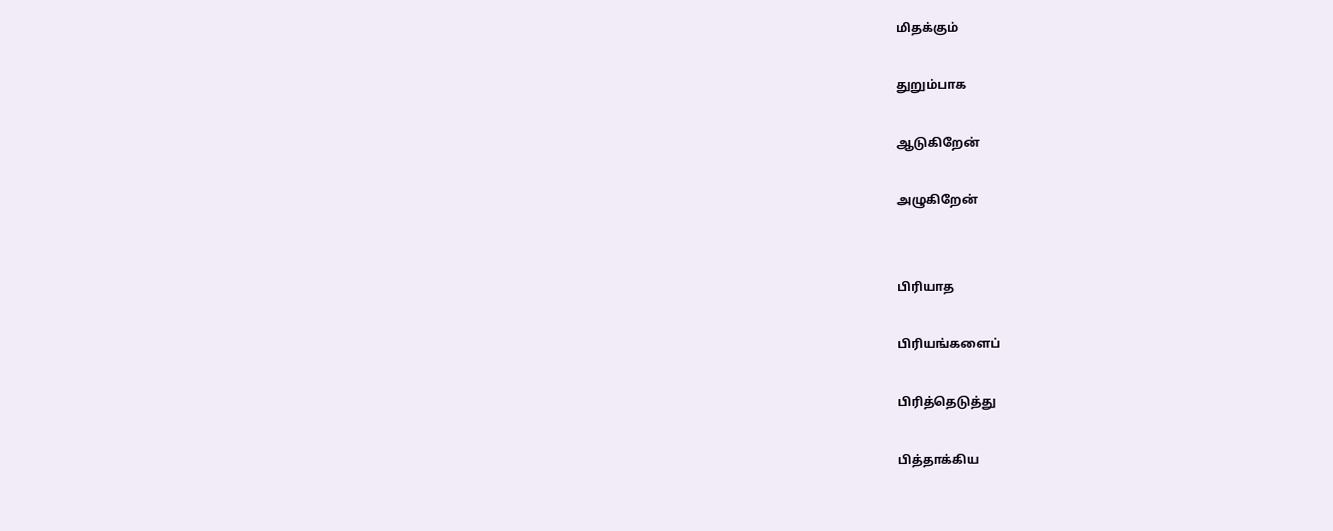மிதக்கும்

துறும்பாக

ஆடுகிறேன்

அழுகிறேன்


பிரியாத

பிரியங்களைப்

பிரித்தெடுத்து

பித்தாக்கிய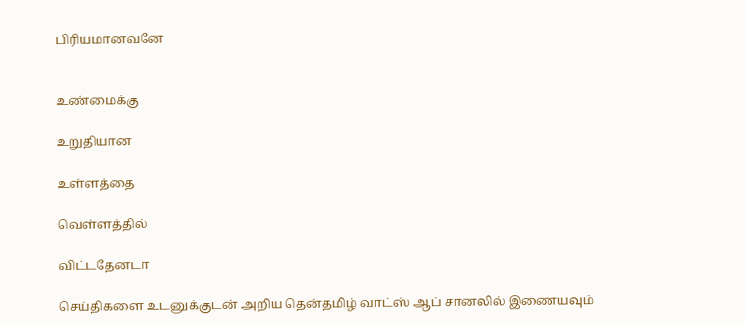பிரியமானவனே


உண்மைக்கு

உறுதியான

உள்ளத்தை

வெள்ளத்தில்

விட்டதேனடா

செய்திகளை உடனுக்குடன் அறிய தென்தமிழ் வாட்ஸ் ஆப் சானலில் இணையவும்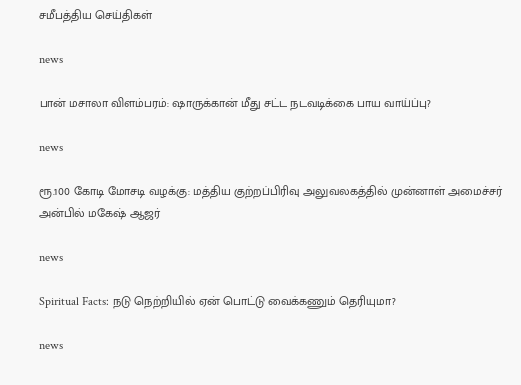சமீபத்திய செய்திகள்

news

பான் மசாலா விளம்பரம்: ஷாருக்கான் மீது சட்ட நடவடிக்கை பாய வாய்ப்பு?

news

ரூ.100 கோடி மோசடி வழக்கு: மத்திய குற்றப்பிரிவு அலுவலகத்தில் முன்னாள் அமைச்சர் அன்பில் மகேஷ் ஆஜர்

news

Spiritual Facts: நடு நெற்றியில் ஏன் பொட்டு வைக்கணும் தெரியுமா?

news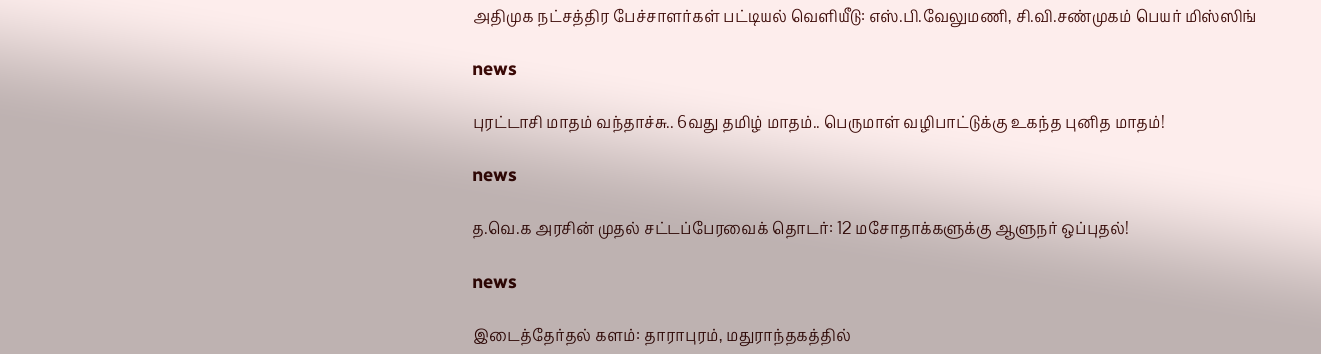அதிமுக நட்சத்திர பேச்சாளர்கள் பட்டியல் வெளியீடு: எஸ்.பி.வேலுமணி, சி.வி.சண்முகம் பெயர் மிஸ்ஸிங்

news

புரட்டாசி மாதம் வந்தாச்சு.. 6வது தமிழ் மாதம்.. பெருமாள் வழிபாட்டுக்கு உகந்த புனித மாதம்!

news

த.வெ.க அரசின் முதல் சட்டப்பேரவைக் தொடர்: 12 மசோதாக்களுக்கு ஆளுநர் ஒப்புதல்!

news

இடைத்தேர்தல் களம்: தாராபுரம், மதுராந்தகத்தில்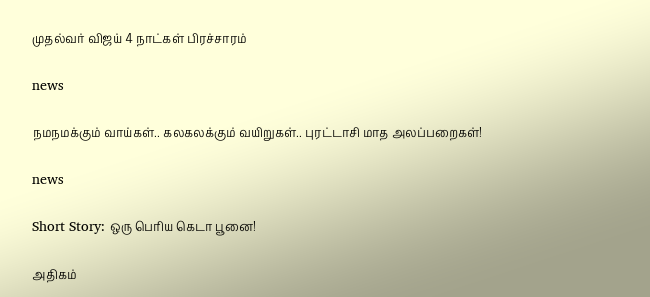முதல்வர் விஜய் 4 நாட்கள் பிரச்சாரம்

news

நமநமக்கும் வாய்கள்.. கலகலக்கும் வயிறுகள்.. புரட்டாசி மாத அலப்பறைகள்!

news

Short Story: ஒரு பெரிய கெடா பூனை!

அதிகம்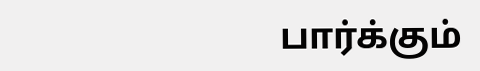பார்க்கும்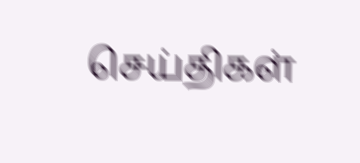செய்திகள்